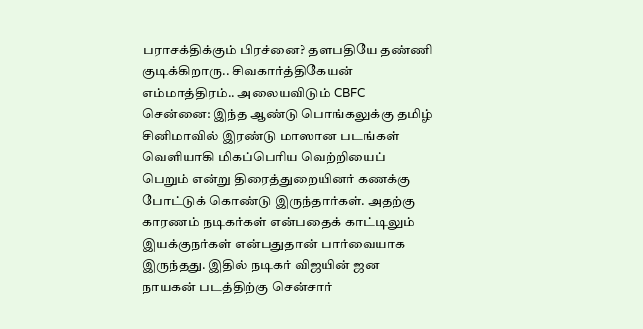பராசக்திக்கும் பிரச்னை? தளபதியே தண்ணி குடிக்கிறாரு.. சிவகார்த்திகேயன் எம்மாத்திரம்.. அலையவிடும் CBFC
சென்னை: இந்த ஆண்டு பொங்கலுக்கு தமிழ் சினிமாவில் இரண்டு மாஸான படங்கள் வெளியாகி மிகப்பெரிய வெற்றியைப் பெறும் என்று திரைத்துறையினர் கணக்கு போட்டுக் கொண்டு இருந்தார்கள். அதற்கு காரணம் நடிகர்கள் என்பதைக் காட்டிலும் இயக்குநர்கள் என்பதுதான் பார்வையாக இருந்தது. இதில் நடிகர் விஜயின் ஜன நாயகன் படத்திற்கு சென்சார்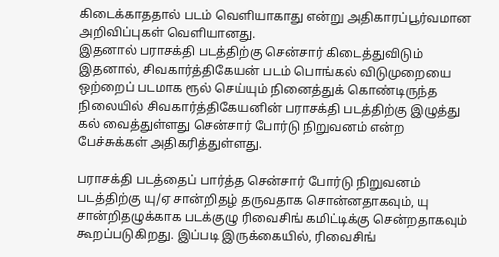கிடைக்காததால் படம் வெளியாகாது என்று அதிகாரப்பூர்வமான அறிவிப்புகள் வெளியானது.
இதனால் பராசக்தி படத்திற்கு சென்சார் கிடைத்துவிடும் இதனால், சிவகார்த்திகேயன் படம் பொங்கல் விடுமுறையை ஒற்றைப் படமாக ரூல் செய்யும் நினைத்துக் கொண்டிருந்த நிலையில் சிவகார்த்திகேயனின் பராசக்தி படத்திற்கு இழுத்து கல் வைத்துள்ளது சென்சார் போர்டு நிறுவனம் என்ற பேச்சுக்கள் அதிகரித்துள்ளது.

பராசக்தி படத்தைப் பார்த்த சென்சார் போர்டு நிறுவனம் படத்திற்கு யு/ஏ சான்றிதழ் தருவதாக சொன்னதாகவும், யு சான்றிதழுக்காக படக்குழு ரிவைசிங் கமிட்டிக்கு சென்றதாகவும் கூறப்படுகிறது. இப்படி இருக்கையில், ரிவைசிங்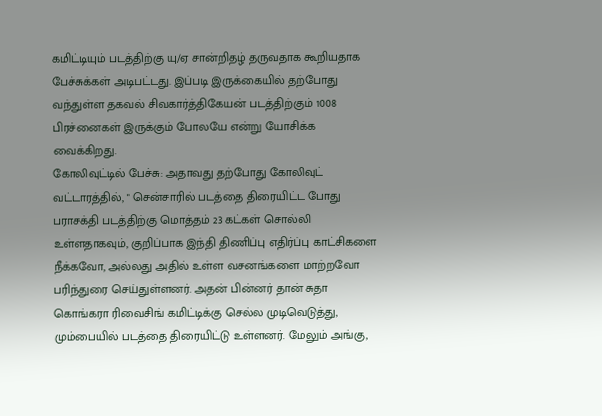கமிட்டியும் படத்திற்கு யு/ஏ சான்றிதழ் தருவதாக கூறியதாக பேச்சுக்கள் அடிபட்டது. இப்படி இருக்கையில் தற்போது வந்துள்ள தகவல் சிவகார்த்திகேயன் படத்திற்கும் 1008 பிரச்னைகள் இருக்கும் போலயே என்று யோசிக்க வைக்கிறது.
கோலிவுட்டில் பேச்சு: அதாவது தற்போது கோலிவுட் வட்டாரத்தில், " சென்சாரில் படத்தை திரையிட்ட போது பராசக்தி படத்திற்கு மொத்தம் 23 கட்கள் சொல்லி உள்ளதாகவும், குறிப்பாக இந்தி திணிப்பு எதிர்ப்பு காட்சிகளை நீக்கவோ, அல்லது அதில் உள்ள வசனங்களை மாற்றவோ பரிந்துரை செய்துள்ளனர். அதன் பின்னர் தான் சுதா கொங்கரா ரிவைசிங் கமிட்டிக்கு செல்ல முடிவெடுத்து, மும்பையில் படத்தை திரையிட்டு உள்ளனர். மேலும் அங்கு,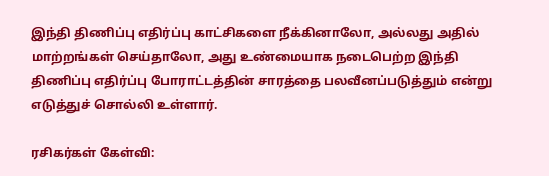இந்தி திணிப்பு எதிர்ப்பு காட்சிகளை நீக்கினாலோ, அல்லது அதில் மாற்றங்கள் செய்தாலோ, அது உண்மையாக நடைபெற்ற இந்தி திணிப்பு எதிர்ப்பு போராட்டத்தின் சாரத்தை பலவீனப்படுத்தும் என்று எடுத்துச் சொல்லி உள்ளார்.

ரசிகர்கள் கேள்வி: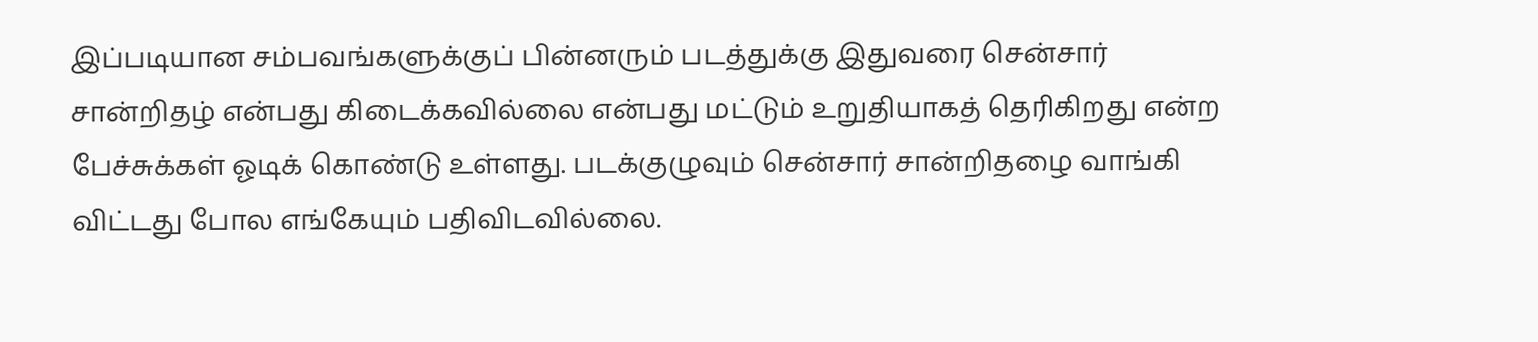இப்படியான சம்பவங்களுக்குப் பின்னரும் படத்துக்கு இதுவரை சென்சார் சான்றிதழ் என்பது கிடைக்கவில்லை என்பது மட்டும் உறுதியாகத் தெரிகிறது என்ற பேச்சுக்கள் ஓடிக் கொண்டு உள்ளது. படக்குழுவும் சென்சார் சான்றிதழை வாங்கி விட்டது போல எங்கேயும் பதிவிடவில்லை.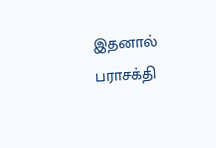இதனால் பராசக்தி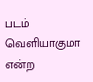படம் வெளியாகுமா என்ற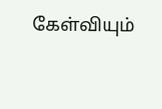கேள்வியும்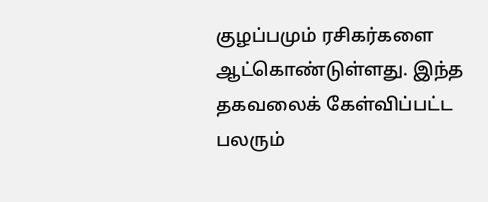குழப்பமும் ரசிகர்களை ஆட்கொண்டுள்ளது. இந்த தகவலைக் கேள்விப்பட்ட பலரும்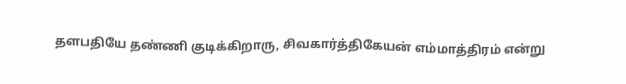தளபதியே தண்ணி குடிக்கிறாரு, சிவகார்த்திகேயன் எம்மாத்திரம் என்று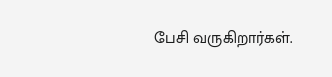பேசி வருகிறார்கள்.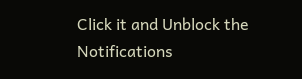Click it and Unblock the Notifications